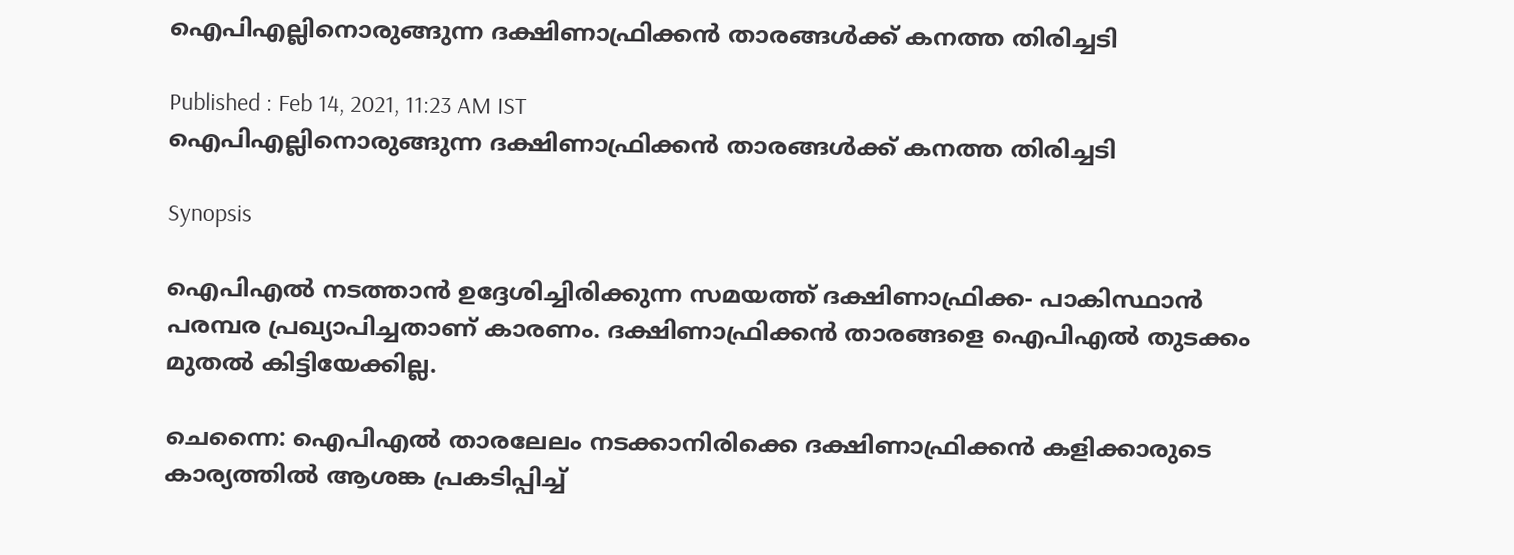ഐപിഎല്ലിനൊരുങ്ങുന്ന ദക്ഷിണാഫ്രിക്കന്‍ താരങ്ങള്‍ക്ക് കനത്ത തിരിച്ചടി

Published : Feb 14, 2021, 11:23 AM IST
ഐപിഎല്ലിനൊരുങ്ങുന്ന ദക്ഷിണാഫ്രിക്കന്‍ താരങ്ങള്‍ക്ക് കനത്ത തിരിച്ചടി

Synopsis

ഐപിഎല്‍ നടത്താന്‍ ഉദ്ദേശിച്ചിരിക്കുന്ന സമയത്ത് ദക്ഷിണാഫ്രിക്ക- പാകിസ്ഥാന്‍ പരമ്പര പ്രഖ്യാപിച്ചതാണ് കാരണം. ദക്ഷിണാഫ്രിക്കന്‍ താരങ്ങളെ ഐപിഎല്‍ തുടക്കം മുതല്‍ കിട്ടിയേക്കില്ല.

ചെന്നൈ: ഐപിഎല്‍ താരലേലം നടക്കാനിരിക്കെ ദക്ഷിണാഫ്രിക്കന്‍ കളിക്കാരുടെ കാര്യത്തില്‍ ആശങ്ക പ്രകടിപ്പിച്ച്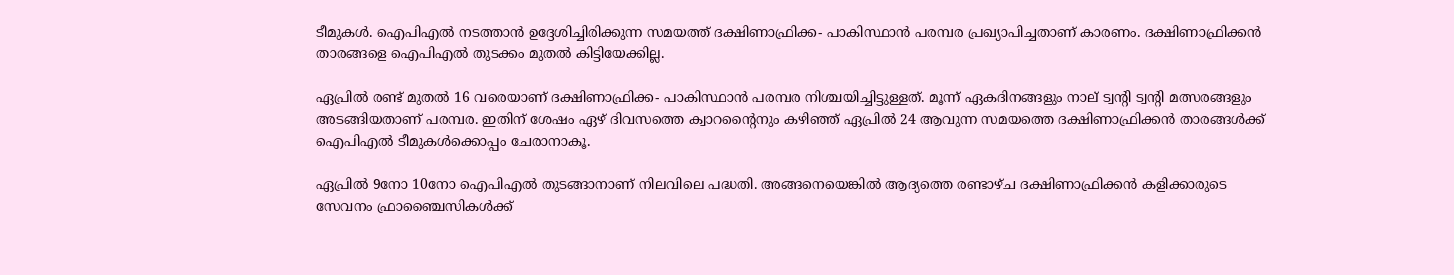ടീമുകള്‍. ഐപിഎല്‍ നടത്താന്‍ ഉദ്ദേശിച്ചിരിക്കുന്ന സമയത്ത് ദക്ഷിണാഫ്രിക്ക- പാകിസ്ഥാന്‍ പരമ്പര പ്രഖ്യാപിച്ചതാണ് കാരണം. ദക്ഷിണാഫ്രിക്കന്‍ താരങ്ങളെ ഐപിഎല്‍ തുടക്കം മുതല്‍ കിട്ടിയേക്കില്ല.

ഏപ്രില്‍ രണ്ട് മുതല്‍ 16 വരെയാണ് ദക്ഷിണാഫ്രിക്ക- പാകിസ്ഥാന്‍ പരമ്പര നിശ്ചയിച്ചിട്ടുള്ളത്. മൂന്ന് ഏകദിനങ്ങളും നാല് ട്വന്റി ട്വന്റി മത്സരങ്ങളും അടങ്ങിയതാണ് പരമ്പര. ഇതിന് ശേഷം ഏഴ് ദിവസത്തെ ക്വാറന്റൈനും കഴിഞ്ഞ് ഏപ്രില്‍ 24 ആവുന്ന സമയത്തെ ദക്ഷിണാഫ്രിക്കന്‍ താരങ്ങള്‍ക്ക് ഐപിഎല്‍ ടീമുകള്‍ക്കൊപ്പം ചേരാനാകൂ.

ഏപ്രില്‍ 9നോ 10നോ ഐപിഎല്‍ തുടങ്ങാനാണ് നിലവിലെ പദ്ധതി. അങ്ങനെയെങ്കില്‍ ആദ്യത്തെ രണ്ടാഴ്ച ദക്ഷിണാഫ്രിക്കന്‍ കളിക്കാരുടെ സേവനം ഫ്രാഞ്ചൈസികള്‍ക്ക്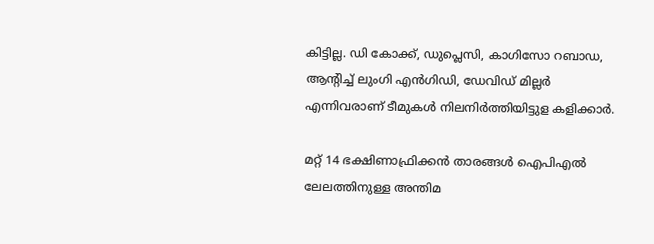കിട്ടില്ല. ഡി കോക്ക്, ഡുപ്ലെസി, കാഗിസോ റബാഡ, ആന്റിച്ച് ലുംഗി എന്‍ഗിഡി, ഡേവിഡ് മില്ലര്‍ എന്നിവരാണ് ടീമുകള്‍ നിലനിര്‍ത്തിയിട്ടുള കളിക്കാര്‍.

മറ്റ് 14 ഭക്ഷിണാഫ്രിക്കന്‍ താരങ്ങള്‍ ഐപിഎല്‍ ലേലത്തിനുള്ള അന്തിമ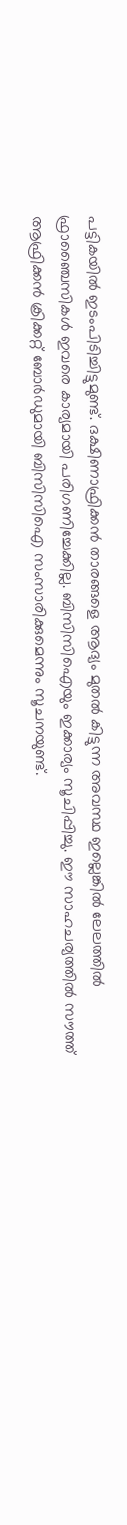പട്ടികയില്‍ ഇടംപിടിച്ചിട്ടുമുണ്ട്. ദക്ഷിണാഫ്രിക്കന്‍ താരങ്ങളെ ആദ്യം മുതല്‍ കിട്ടുന്ന അവസ്ഥ ഇല്ലെങ്കില്‍ ലേലത്തില്‍ ഫ്രാഞ്ചൈസികള്‍ ഇവരെ കാര്യമായി പരിഗണിച്ചേക്കില്ല. ബിസിസിഐയും ഇക്കാര്യം സൂചിപ്പിച്ചു. ഈ സാഹചര്യത്തില്‍ സൗത്ത് ആഫ്രിക്കന്‍ ക്രിക്കറ്റ് ബോര്‍ഡുമായി ബിസിസിഐ സംസാരിക്കുമെന്നും സൂചനയുണ്ട്.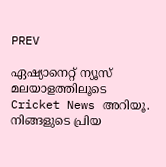PREV

ഏഷ്യാനെറ്റ് ന്യൂസ് മലയാളത്തിലൂടെ  Cricket News അറിയൂ.  നിങ്ങളുടെ പ്രിയ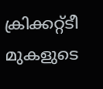ക്രിക്കറ്റ്ടീ മുകളുടെ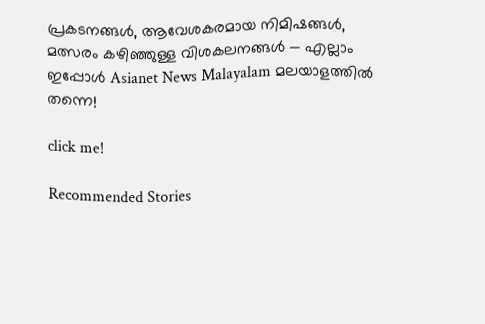പ്രകടനങ്ങൾ, ആവേശകരമായ നിമിഷങ്ങൾ, മത്സരം കഴിഞ്ഞുള്ള വിശകലനങ്ങൾ — എല്ലാം ഇപ്പോൾ Asianet News Malayalam മലയാളത്തിൽ തന്നെ!

click me!

Recommended Stories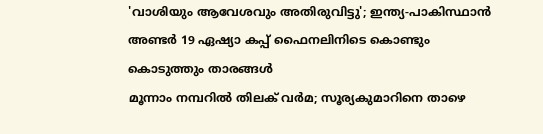'വാശിയും ആവേശവും അതിരുവിട്ടു'; ഇന്ത്യ-പാകിസ്ഥാന്‍ അണ്ടര്‍ 19 ഏഷ്യാ കപ്പ് ഫൈനലിനിടെ കൊണ്ടും കൊടുത്തും താരങ്ങള്‍
മൂന്നാം നമ്പറില്‍ തിലക് വര്‍മ; സൂര്യകുമാറിനെ താഴെ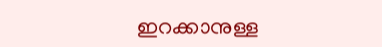ഇറക്കാനുള്ള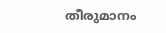തീരുമാനം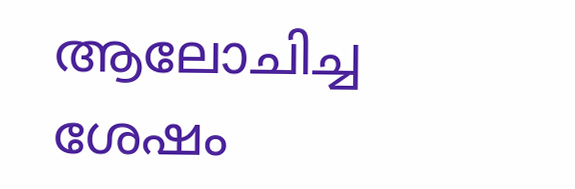ആലോചിച്ച ശേഷം